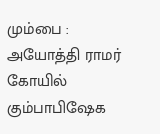மும்பை : அயோத்தி ராமர் கோயில் கும்பாபிஷேக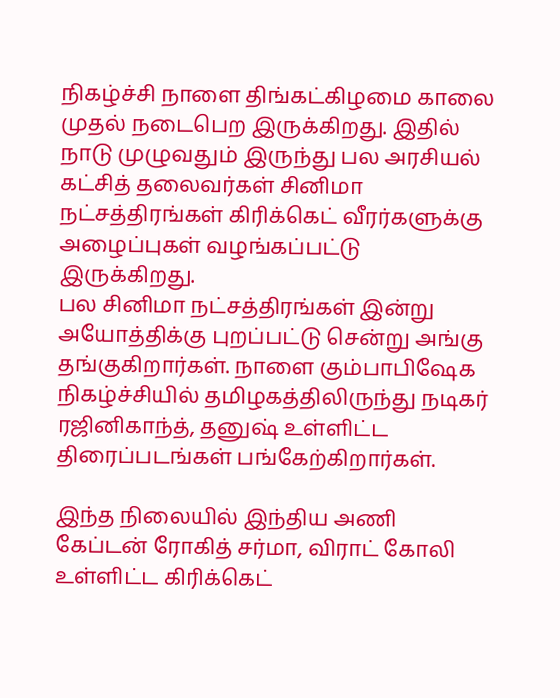நிகழ்ச்சி நாளை திங்கட்கிழமை காலை முதல் நடைபெற இருக்கிறது. இதில் நாடு முழுவதும் இருந்து பல அரசியல் கட்சித் தலைவர்கள் சினிமா நட்சத்திரங்கள் கிரிக்கெட் வீரர்களுக்கு அழைப்புகள் வழங்கப்பட்டு இருக்கிறது.
பல சினிமா நட்சத்திரங்கள் இன்று அயோத்திக்கு புறப்பட்டு சென்று அங்கு தங்குகிறார்கள். நாளை கும்பாபிஷேக நிகழ்ச்சியில் தமிழகத்திலிருந்து நடிகர் ரஜினிகாந்த், தனுஷ் உள்ளிட்ட திரைப்படங்கள் பங்கேற்கிறார்கள்.

இந்த நிலையில் இந்திய அணி கேப்டன் ரோகித் சர்மா, விராட் கோலி உள்ளிட்ட கிரிக்கெட்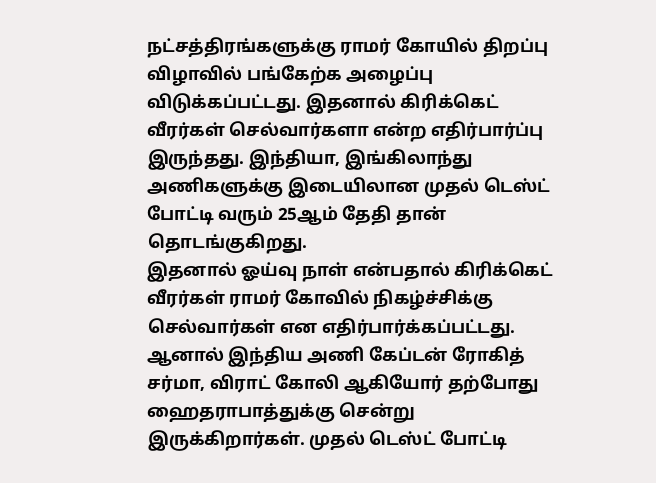நட்சத்திரங்களுக்கு ராமர் கோயில் திறப்பு விழாவில் பங்கேற்க அழைப்பு விடுக்கப்பட்டது. இதனால் கிரிக்கெட் வீரர்கள் செல்வார்களா என்ற எதிர்பார்ப்பு இருந்தது. இந்தியா, இங்கிலாந்து அணிகளுக்கு இடையிலான முதல் டெஸ்ட் போட்டி வரும் 25ஆம் தேதி தான் தொடங்குகிறது.
இதனால் ஓய்வு நாள் என்பதால் கிரிக்கெட் வீரர்கள் ராமர் கோவில் நிகழ்ச்சிக்கு செல்வார்கள் என எதிர்பார்க்கப்பட்டது. ஆனால் இந்திய அணி கேப்டன் ரோகித் சர்மா, விராட் கோலி ஆகியோர் தற்போது ஹைதராபாத்துக்கு சென்று இருக்கிறார்கள். முதல் டெஸ்ட் போட்டி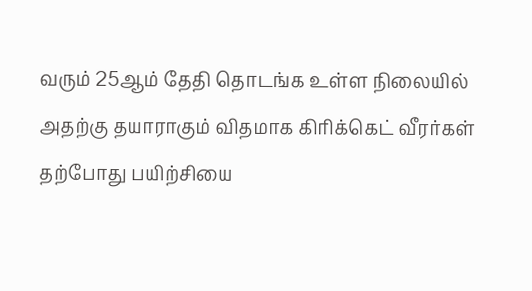வரும் 25ஆம் தேதி தொடங்க உள்ள நிலையில் அதற்கு தயாராகும் விதமாக கிரிக்கெட் வீரர்கள் தற்போது பயிற்சியை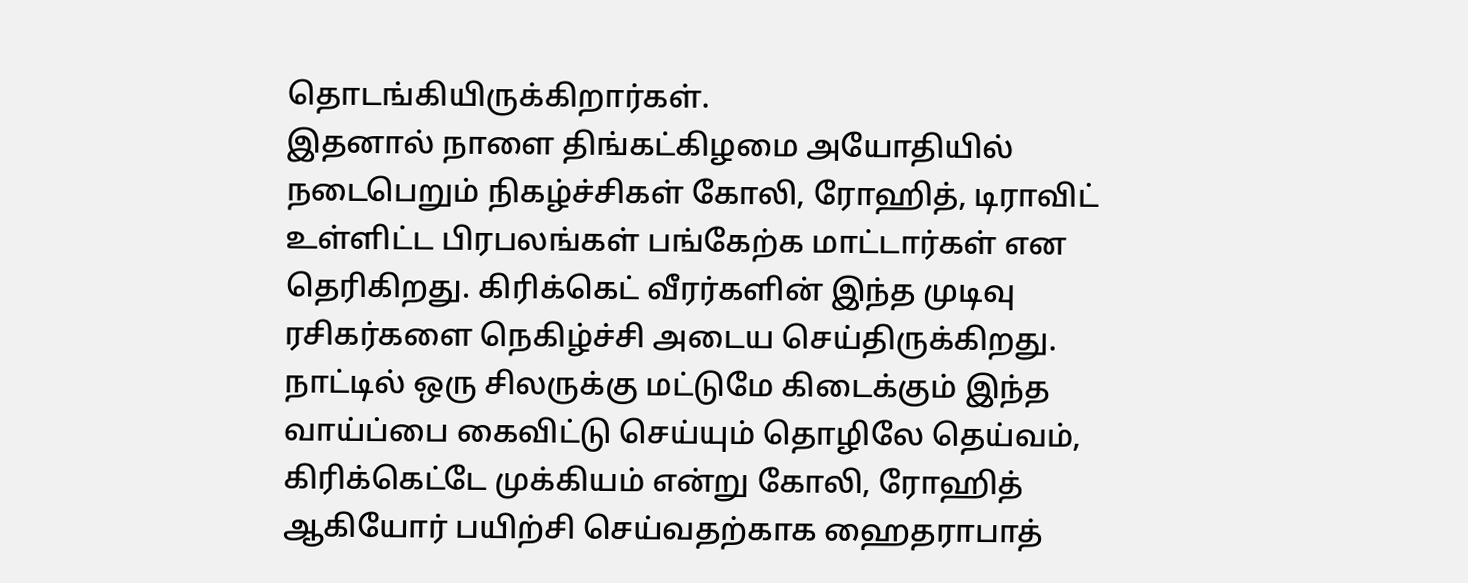தொடங்கியிருக்கிறார்கள்.
இதனால் நாளை திங்கட்கிழமை அயோதியில் நடைபெறும் நிகழ்ச்சிகள் கோலி, ரோஹித், டிராவிட் உள்ளிட்ட பிரபலங்கள் பங்கேற்க மாட்டார்கள் என தெரிகிறது. கிரிக்கெட் வீரர்களின் இந்த முடிவு ரசிகர்களை நெகிழ்ச்சி அடைய செய்திருக்கிறது. நாட்டில் ஒரு சிலருக்கு மட்டுமே கிடைக்கும் இந்த வாய்ப்பை கைவிட்டு செய்யும் தொழிலே தெய்வம், கிரிக்கெட்டே முக்கியம் என்று கோலி, ரோஹித் ஆகியோர் பயிற்சி செய்வதற்காக ஹைதராபாத்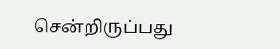சென்றிருப்பது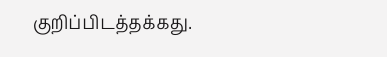குறிப்பிடத்தக்கது.